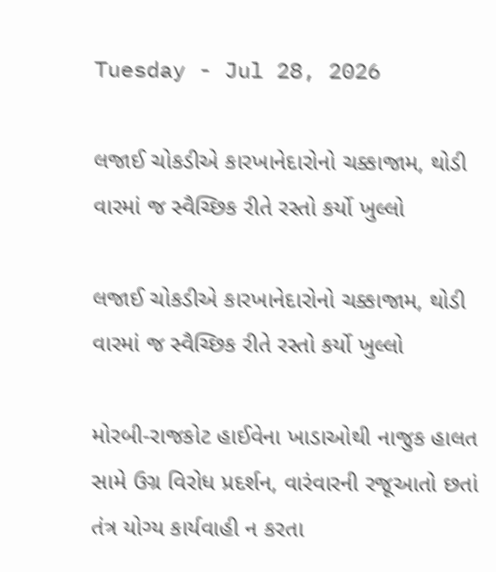Tuesday - Jul 28, 2026

લજાઈ ચોકડીએ કારખાનેદારોનો ચક્કાજામ, થોડી વારમાં જ સ્વૈચ્છિક રીતે રસ્તો કર્યો ખુલ્લો

લજાઈ ચોકડીએ કારખાનેદારોનો ચક્કાજામ, થોડી વારમાં જ સ્વૈચ્છિક રીતે રસ્તો કર્યો ખુલ્લો

મોરબી-રાજકોટ હાઈવેના ખાડાઓથી નાજુક હાલત સામે ઉગ્ર વિરોધ પ્રદર્શન, વારંવારની રજૂઆતો છતાં તંત્ર યોગ્ય કાર્યવાહી ન કરતા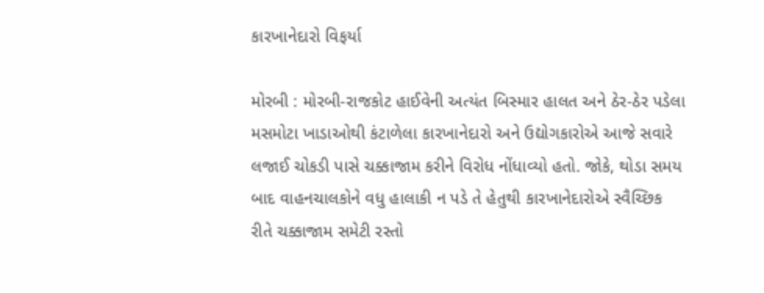કારખાનેદારો વિફર્યા

મોરબી : મોરબી-રાજકોટ હાઈવેની અત્યંત બિસ્માર હાલત અને ઠેર-ઠેર પડેલા મસમોટા ખાડાઓથી કંટાળેલા કારખાનેદારો અને ઉદ્યોગકારોએ આજે સવારે લજાઈ ચોકડી પાસે ચક્કાજામ કરીને વિરોધ નોંધાવ્યો હતો. જોકે, થોડા સમય બાદ વાહનચાલકોને વધુ હાલાકી ન પડે તે હેતુથી કારખાનેદારોએ સ્વૈચ્છિક રીતે ચક્કાજામ સમેટી રસ્તો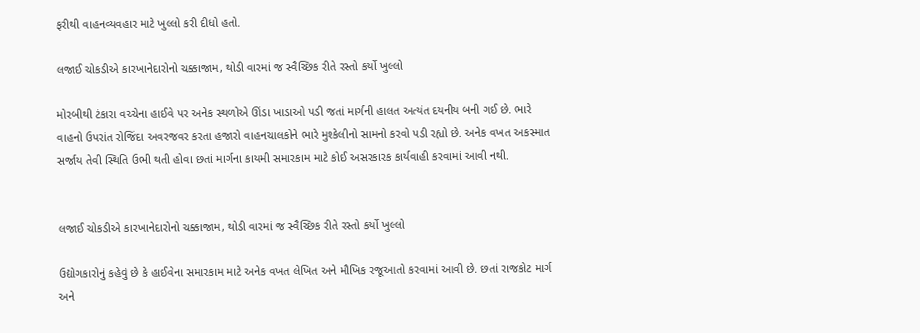ફરીથી વાહનવ્યવહાર માટે ખુલ્લો કરી દીધો હતો.

લજાઈ ચોકડીએ કારખાનેદારોનો ચક્કાજામ, થોડી વારમાં જ સ્વૈચ્છિક રીતે રસ્તો કર્યો ખુલ્લો

મોરબીથી ટંકારા વચ્ચેના હાઈવે પર અનેક સ્થળોએ ઊંડા ખાડાઓ પડી જતાં માર્ગની હાલત અત્યંત દયનીય બની ગઈ છે. ભારે વાહનો ઉપરાંત રોજિંદા અવરજવર કરતા હજારો વાહનચાલકોને ભારે મુશ્કેલીનો સામનો કરવો પડી રહ્યો છે. અનેક વખત અકસ્માત સર્જાય તેવી સ્થિતિ ઉભી થતી હોવા છતાં માર્ગના કાયમી સમારકામ માટે કોઈ અસરકારક કાર્યવાહી કરવામાં આવી નથી.


લજાઈ ચોકડીએ કારખાનેદારોનો ચક્કાજામ, થોડી વારમાં જ સ્વૈચ્છિક રીતે રસ્તો કર્યો ખુલ્લો

ઉદ્યોગકારોનું કહેવું છે કે હાઈવેના સમારકામ માટે અનેક વખત લેખિત અને મૌખિક રજૂઆતો કરવામાં આવી છે. છતાં રાજકોટ માર્ગ અને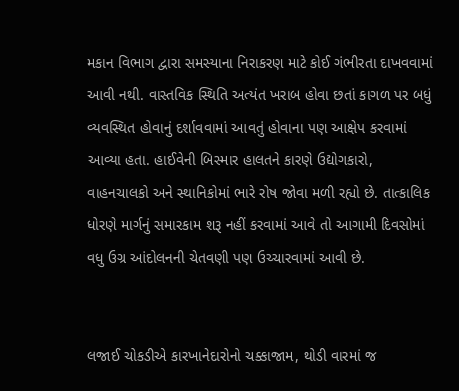મકાન વિભાગ દ્વારા સમસ્યાના નિરાકરણ માટે કોઈ ગંભીરતા દાખવવામાં આવી નથી. વાસ્તવિક સ્થિતિ અત્યંત ખરાબ હોવા છતાં કાગળ પર બધું વ્યવસ્થિત હોવાનું દર્શાવવામાં આવતું હોવાના પણ આક્ષેપ કરવામાં આવ્યા હતા. હાઈવેની બિસ્માર હાલતને કારણે ઉદ્યોગકારો, વાહનચાલકો અને સ્થાનિકોમાં ભારે રોષ જોવા મળી રહ્યો છે. તાત્કાલિક ધોરણે માર્ગનું સમારકામ શરૂ નહીં કરવામાં આવે તો આગામી દિવસોમાં વધુ ઉગ્ર આંદોલનની ચેતવણી પણ ઉચ્ચારવામાં આવી છે.


લજાઈ ચોકડીએ કારખાનેદારોનો ચક્કાજામ, થોડી વારમાં જ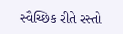સ્વૈચ્છિક રીતે રસ્તો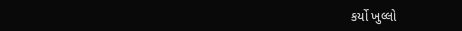કર્યો ખુલ્લો